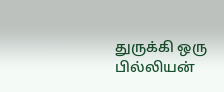துருக்கி ஒரு பில்லியன்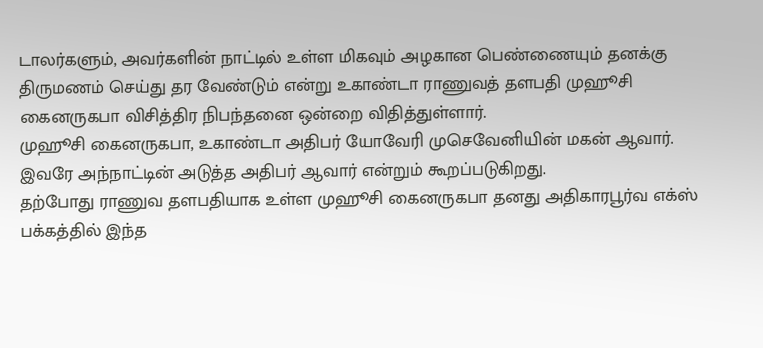டாலர்களும், அவர்களின் நாட்டில் உள்ள மிகவும் அழகான பெண்ணையும் தனக்கு திருமணம் செய்து தர வேண்டும் என்று உகாண்டா ராணுவத் தளபதி முஹூசி கைனருகபா விசித்திர நிபந்தனை ஒன்றை விதித்துள்ளார்.
முஹூசி கைனருகபா, உகாண்டா அதிபர் யோவேரி முசெவேனியின் மகன் ஆவார். இவரே அந்நாட்டின் அடுத்த அதிபர் ஆவார் என்றும் கூறப்படுகிறது.
தற்போது ராணுவ தளபதியாக உள்ள முஹூசி கைனருகபா தனது அதிகாரபூர்வ எக்ஸ் பக்கத்தில் இந்த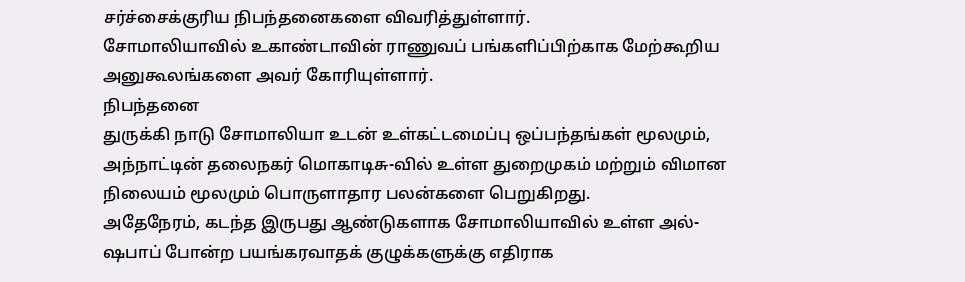சர்ச்சைக்குரிய நிபந்தனைகளை விவரித்துள்ளார்.
சோமாலியாவில் உகாண்டாவின் ராணுவப் பங்களிப்பிற்காக மேற்கூறிய அனுகூலங்களை அவர் கோரியுள்ளார்.
நிபந்தனை
துருக்கி நாடு சோமாலியா உடன் உள்கட்டமைப்பு ஒப்பந்தங்கள் மூலமும், அந்நாட்டின் தலைநகர் மொகாடிசு-வில் உள்ள துறைமுகம் மற்றும் விமான நிலையம் மூலமும் பொருளாதார பலன்களை பெறுகிறது.
அதேநேரம், கடந்த இருபது ஆண்டுகளாக சோமாலியாவில் உள்ள அல்-ஷபாப் போன்ற பயங்கரவாதக் குழுக்களுக்கு எதிராக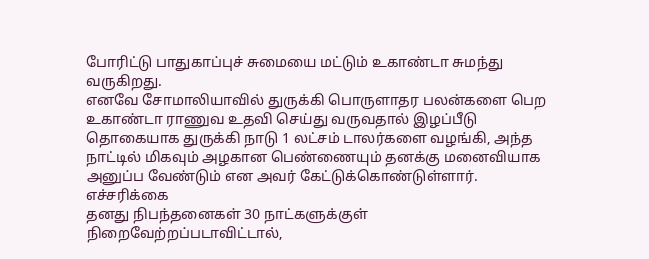போரிட்டு பாதுகாப்புச் சுமையை மட்டும் உகாண்டா சுமந்து வருகிறது.
எனவே சோமாலியாவில் துருக்கி பொருளாதர பலன்களை பெற உகாண்டா ராணுவ உதவி செய்து வருவதால் இழப்பீடு தொகையாக துருக்கி நாடு 1 லட்சம் டாலர்களை வழங்கி, அந்த நாட்டில் மிகவும் அழகான பெண்ணையும் தனக்கு மனைவியாக அனுப்ப வேண்டும் என அவர் கேட்டுக்கொண்டுள்ளார்.
எச்சரிக்கை
தனது நிபந்தனைகள் 30 நாட்களுக்குள் நிறைவேற்றப்படாவிட்டால்,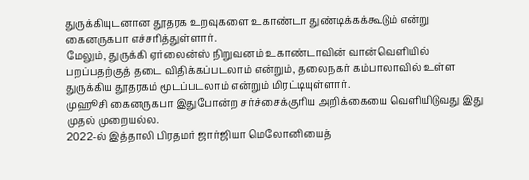துருக்கியுடனான தூதரக உறவுகளை உகாண்டா துண்டிக்கக்கூடும் என்று கைனருகபா எச்சரித்துள்ளார்.
மேலும், துருக்கி ஏர்லைன்ஸ் நிறுவனம் உகாண்டாவின் வான்வெளியில் பறப்பதற்குத் தடை விதிக்கப்படலாம் என்றும், தலைநகர் கம்பாலாவில் உள்ள துருக்கிய தூதரகம் மூடப்படலாம் என்றும் மிரட்டியுள்ளார்.
முஹூசி கைனருகபா இதுபோன்ற சர்ச்சைக்குரிய அறிக்கையை வெளியிடுவது இது முதல் முறையல்ல.
2022-ல் இத்தாலி பிரதமர் ஜார்ஜியா மெலோனியைத்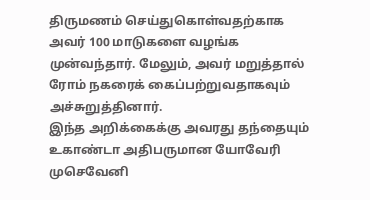திருமணம் செய்துகொள்வதற்காக அவர் 100 மாடுகளை வழங்க முன்வந்தார். மேலும், அவர் மறுத்தால் ரோம் நகரைக் கைப்பற்றுவதாகவும் அச்சுறுத்தினார்.
இந்த அறிக்கைக்கு அவரது தந்தையும் உகாண்டா அதிபருமான யோவேரி முசெவேனி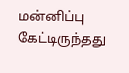மன்னிப்பு கேட்டிருந்தது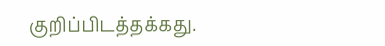குறிப்பிடத்தக்கது.